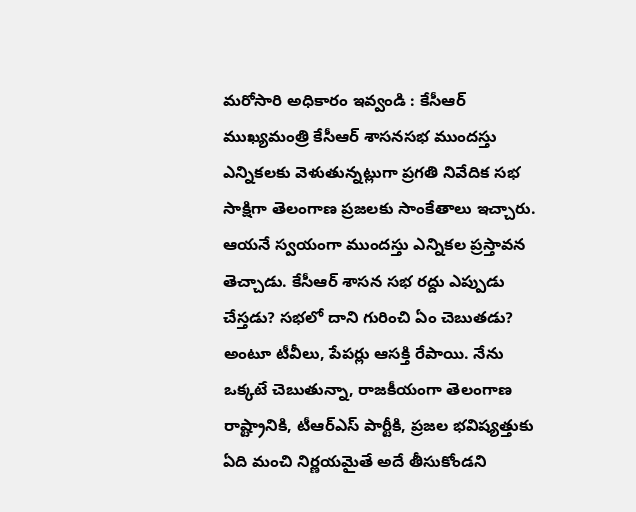మరోసారి అధికారం ఇవ్వండి : కేసీఆర్
ముఖ్యమంత్రి కేసీఆర్ శాసనసభ ముందస్తు ఎన్నికలకు వెళుతున్నట్లుగా ప్రగతి నివేదిక సభ సాక్షిగా తెలంగాణ ప్రజలకు సాంకేతాలు ఇచ్చారు. ఆయనే స్వయంగా ముందస్తు ఎన్నికల ప్రస్తావన తెచ్చాడు. కేసీఆర్ శాసన సభ రద్దు ఎప్పుడు చేస్తడు? సభలో దాని గురించి ఏం చెబుతడు? అంటూ టీవీలు, పేపర్లు ఆసక్తి రేపాయి. నేను ఒక్కటే చెబుతున్నా, రాజకీయంగా తెలంగాణ రాష్ట్రానికి, టీఆర్ఎస్ పార్టీకి, ప్రజల భవిష్యత్తుకు ఏది మంచి నిర్ణయమైతే అదే తీసుకోండని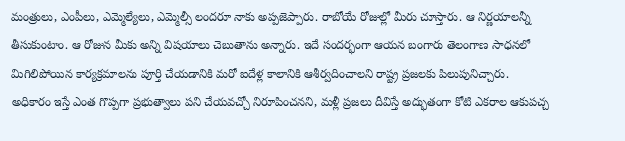మంత్రులు, ఎంపీలు, ఎమ్మెల్యేలు, ఎమ్మెల్సీ లందరూ నాకు అప్పజెప్పారు. రాబోయే రోజుల్లో మీరు చూస్తారు. ఆ నిర్ణయాలన్నీ తీసుకుంటాం. ఆ రోజున మీకు అన్ని విషయాలు చెబుతాను అన్నారు. ఇదే సందర్భంగా ఆయన బంగారు తెలంగాణ సాధనలో మిగిలిపోయిన కార్యక్రమాలను పూర్తి చేయడానికి మరో ఐదేళ్ల కాలానికి ఆశీర్వదించాలని రాష్ట్ర ప్రజలకు పిలుపునిచ్చారు.
అధికారం ఇస్తే ఎంత గొప్పగా ప్రభుత్వాలు పని చేయవచ్చో నిరూపించనని, మళ్లీ ప్రజలు దీవిస్తే అద్భుతంగా కోటి ఎకరాల ఆకుపచ్చ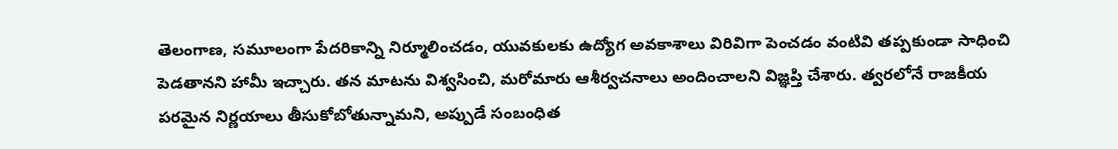తెలంగాణ, సమూలంగా పేదరికాన్ని నిర్మూలించడం, యువకులకు ఉద్యోగ అవకాశాలు విరివిగా పెంచడం వంటివి తప్పకుండా సాధించి పెడతానని హామీ ఇచ్చారు. తన మాటను విశ్వసించి, మరోమారు ఆశీర్వచనాలు అందించాలని విజ్ఞప్తి చేశారు. త్వరలోనే రాజకీయ పరమైన నిర్ణయాలు తీసుకోబోతున్నామని, అప్పుడే సంబంధిత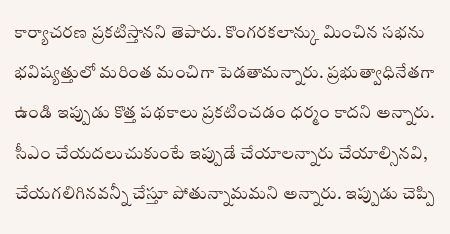కార్యాచరణ ప్రకటిస్తానని తెపారు. కొంగరకలాన్కు మించిన సభను భవిష్యత్తులో మరింత మంచిగా పెడతామన్నారు. ప్రభుత్వాధినేతగా ఉండి ఇప్పుడు కొత్త పథకాలు ప్రకటించడం ధర్మం కాదని అన్నారు. సీఎం చేయదలుచుకుంటే ఇప్పుడే చేయాలన్నారు చేయాల్సినవి, చేయగలిగినవన్నీ చేస్తూ పోతున్నామమని అన్నారు. ఇప్పుడు చెప్పి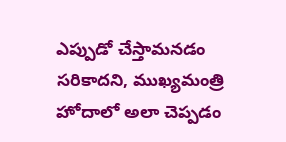ఎప్పుడో చేస్తామనడం సరికాదని, ముఖ్యమంత్రి హోదాలో అలా చెప్పడం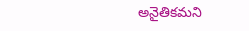అనైతికమని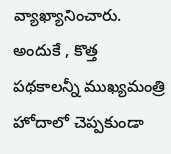వ్యాఖ్యానించారు. అందుకే , కొత్త పథకాలన్నీ ముఖ్యమంత్రి హోదాలో చెప్పకుండా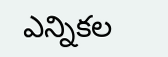ఎన్నికల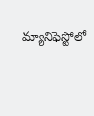మ్యానిఫెస్టోలో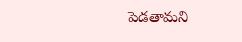పెడతామని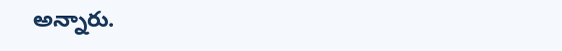అన్నారు.